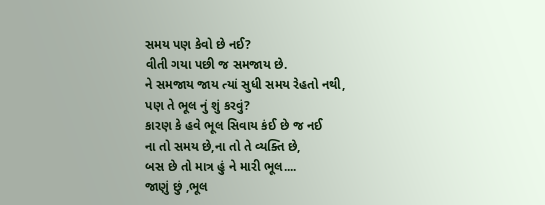સમય પણ કેવો છે નઈ?
વીતી ગયા પછી જ સમજાય છે.
ને સમજાય જાય ત્યાં સુધી સમય રેહતો નથી,
પણ તે ભૂલ નું શું કરવું?
કારણ કે હવે ભૂલ સિવાય કંઈ છે જ નઈ
ના તો સમય છે,ના તો તે વ્યક્તિ છે,
બસ છે તો માત્ર હું ને મારી ભૂલ....
જાણું છું ,ભૂલ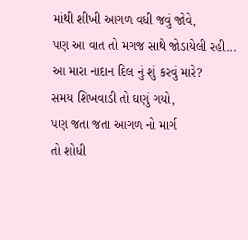માંથી શીખી આગળ વધી જવું જોવે,
પણ આ વાત તો મગજ સાથે જોડાયેલી રહી...
આ મારા નાદાન દિલ નું શું કરવું મારે?
સમય શિખવાડી તો ઘણું ગયો,
પણ જતા જતા આગળ નો માર્ગ
તો શોધી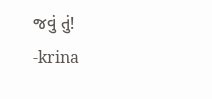જવું તું!
-krina